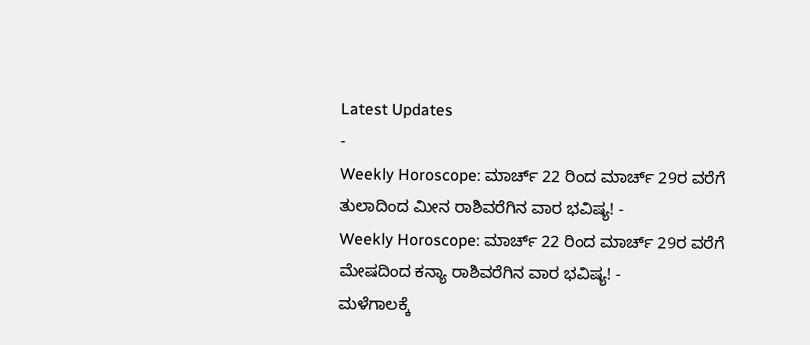Latest Updates
-
Weekly Horoscope: ಮಾರ್ಚ್ 22 ರಿಂದ ಮಾರ್ಚ್ 29ರ ವರೆಗೆ ತುಲಾದಿಂದ ಮೀನ ರಾಶಿವರೆಗಿನ ವಾರ ಭವಿಷ್ಯ! -
Weekly Horoscope: ಮಾರ್ಚ್ 22 ರಿಂದ ಮಾರ್ಚ್ 29ರ ವರೆಗೆ ಮೇಷದಿಂದ ಕನ್ಯಾ ರಾಶಿವರೆಗಿನ ವಾರ ಭವಿಷ್ಯ! -
ಮಳೆಗಾಲಕ್ಕೆ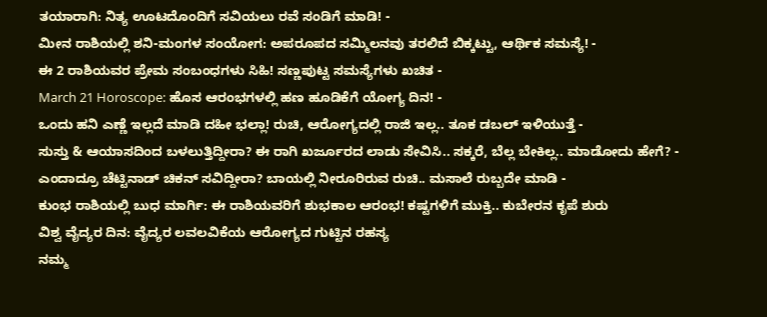ತಯಾರಾಗಿ: ನಿತ್ಯ ಊಟದೊಂದಿಗೆ ಸವಿಯಲು ರವೆ ಸಂಡಿಗೆ ಮಾಡಿ! -
ಮೀನ ರಾಶಿಯಲ್ಲಿ ಶನಿ-ಮಂಗಳ ಸಂಯೋಗ: ಅಪರೂಪದ ಸಮ್ಮಿಲನವು ತರಲಿದೆ ಬಿಕ್ಕಟ್ಟು, ಆರ್ಥಿಕ ಸಮಸ್ಯೆ! -
ಈ 2 ರಾಶಿಯವರ ಪ್ರೇಮ ಸಂಬಂಧಗಳು ಸಿಹಿ! ಸಣ್ಣಪುಟ್ಟ ಸಮಸ್ಯೆಗಳು ಖಚಿತ -
March 21 Horoscope: ಹೊಸ ಆರಂಭಗಳಲ್ಲಿ ಹಣ ಹೂಡಿಕೆಗೆ ಯೋಗ್ಯ ದಿನ! -
ಒಂದು ಹನಿ ಎಣ್ಣೆ ಇಲ್ಲದೆ ಮಾಡಿ ದಹೀ ಭಲ್ಲಾ! ರುಚಿ, ಆರೋಗ್ಯದಲ್ಲಿ ರಾಜಿ ಇಲ್ಲ.. ತೂಕ ಡಬಲ್ ಇಳಿಯುತ್ತೆ -
ಸುಸ್ತು & ಆಯಾಸದಿಂದ ಬಳಲುತ್ತಿದ್ದೀರಾ? ಈ ರಾಗಿ ಖರ್ಜೂರದ ಲಾಡು ಸೇವಿಸಿ.. ಸಕ್ಕರೆ, ಬೆಲ್ಲ ಬೇಕಿಲ್ಲ.. ಮಾಡೋದು ಹೇಗೆ? -
ಎಂದಾದ್ರೂ ಚೆಟ್ಟಿನಾಡ್ ಚಿಕನ್ ಸವಿದ್ದೀರಾ? ಬಾಯಲ್ಲಿ ನೀರೂರಿರುವ ರುಚಿ.. ಮಸಾಲೆ ರುಬ್ಬದೇ ಮಾಡಿ -
ಕುಂಭ ರಾಶಿಯಲ್ಲಿ ಬುಧ ಮಾರ್ಗಿ: ಈ ರಾಶಿಯವರಿಗೆ ಶುಭಕಾಲ ಆರಂಭ! ಕಷ್ಟಗಳಿಗೆ ಮುಕ್ತಿ.. ಕುಬೇರನ ಕೃಪೆ ಶುರು
ವಿಶ್ವ ವೈದ್ಯರ ದಿನ: ವೈದ್ಯರ ಲವಲವಿಕೆಯ ಆರೋಗ್ಯದ ಗುಟ್ಟಿನ ರಹಸ್ಯ
ನಮ್ಮ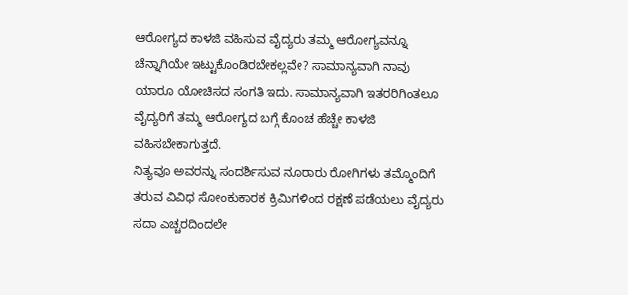ಆರೋಗ್ಯದ ಕಾಳಜಿ ವಹಿಸುವ ವೈದ್ಯರು ತಮ್ಮ ಆರೋಗ್ಯವನ್ನೂ ಚೆನ್ನಾಗಿಯೇ ಇಟ್ಟುಕೊಂಡಿರಬೇಕಲ್ಲವೇ? ಸಾಮಾನ್ಯವಾಗಿ ನಾವು ಯಾರೂ ಯೋಚಿಸದ ಸಂಗತಿ ಇದು. ಸಾಮಾನ್ಯವಾಗಿ ಇತರರಿಗಿಂತಲೂ ವೈದ್ಯರಿಗೆ ತಮ್ಮ ಆರೋಗ್ಯದ ಬಗ್ಗೆ ಕೊಂಚ ಹೆಚ್ಚೇ ಕಾಳಜಿ ವಹಿಸಬೇಕಾಗುತ್ತದೆ.
ನಿತ್ಯವೂ ಅವರನ್ನು ಸಂದರ್ಶಿಸುವ ನೂರಾರು ರೋಗಿಗಳು ತಮ್ಮೊಂದಿಗೆ ತರುವ ವಿವಿಧ ಸೋಂಕುಕಾರಕ ಕ್ರಿಮಿಗಳಿಂದ ರಕ್ಷಣೆ ಪಡೆಯಲು ವೈದ್ಯರು ಸದಾ ಎಚ್ಚರದಿಂದಲೇ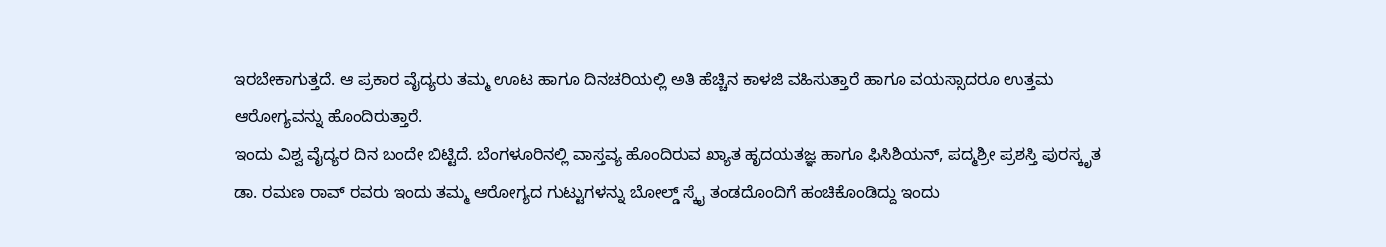ಇರಬೇಕಾಗುತ್ತದೆ. ಆ ಪ್ರಕಾರ ವೈದ್ಯರು ತಮ್ಮ ಊಟ ಹಾಗೂ ದಿನಚರಿಯಲ್ಲಿ ಅತಿ ಹೆಚ್ಚಿನ ಕಾಳಜಿ ವಹಿಸುತ್ತಾರೆ ಹಾಗೂ ವಯಸ್ಸಾದರೂ ಉತ್ತಮ ಆರೋಗ್ಯವನ್ನು ಹೊಂದಿರುತ್ತಾರೆ.
ಇಂದು ವಿಶ್ವ ವೈದ್ಯರ ದಿನ ಬಂದೇ ಬಿಟ್ಟಿದೆ. ಬೆಂಗಳೂರಿನಲ್ಲಿ ವಾಸ್ತವ್ಯ ಹೊಂದಿರುವ ಖ್ಯಾತ ಹೃದಯತಜ್ಞ ಹಾಗೂ ಫಿಸಿಶಿಯನ್, ಪದ್ಮಶ್ರೀ ಪ್ರಶಸ್ತಿ ಪುರಸ್ಕೃತ ಡಾ. ರಮಣ ರಾವ್ ರವರು ಇಂದು ತಮ್ಮ ಆರೋಗ್ಯದ ಗುಟ್ಟುಗಳನ್ನು ಬೋಲ್ಡ್ ಸ್ಕೈ ತಂಡದೊಂದಿಗೆ ಹಂಚಿಕೊಂಡಿದ್ದು ಇಂದು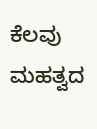ಕೆಲವು ಮಹತ್ವದ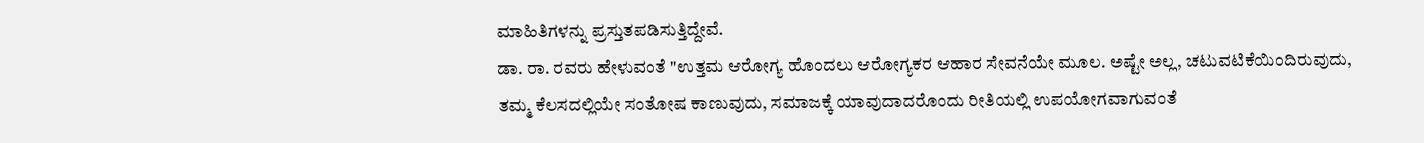ಮಾಹಿತಿಗಳನ್ನು ಪ್ರಸ್ತುತಪಡಿಸುತ್ತಿದ್ದೇವೆ.
ಡಾ. ರಾ. ರವರು ಹೇಳುವಂತೆ "ಉತ್ತಮ ಆರೋಗ್ಯ ಹೊಂದಲು ಆರೋಗ್ಯಕರ ಆಹಾರ ಸೇವನೆಯೇ ಮೂಲ. ಅಷ್ಟೇ ಅಲ್ಲ, ಚಟುವಟಿಕೆಯಿಂದಿರುವುದು, ತಮ್ಮ ಕೆಲಸದಲ್ಲಿಯೇ ಸಂತೋಷ ಕಾಣುವುದು, ಸಮಾಜಕ್ಕೆ ಯಾವುದಾದರೊಂದು ರೀತಿಯಲ್ಲಿ ಉಪಯೋಗವಾಗುವಂತೆ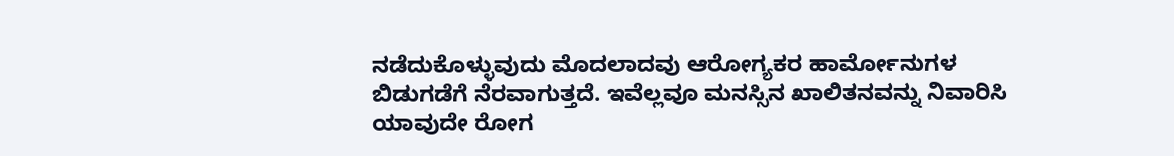ನಡೆದುಕೊಳ್ಳುವುದು ಮೊದಲಾದವು ಆರೋಗ್ಯಕರ ಹಾರ್ಮೋನುಗಳ ಬಿಡುಗಡೆಗೆ ನೆರವಾಗುತ್ತದೆ. ಇವೆಲ್ಲವೂ ಮನಸ್ಸಿನ ಖಾಲಿತನವನ್ನು ನಿವಾರಿಸಿ ಯಾವುದೇ ರೋಗ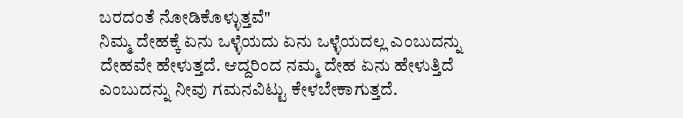ಬರದಂತೆ ನೋಡಿಕೊಳ್ಳುತ್ತವೆ"
ನಿಮ್ಮ ದೇಹಕ್ಕೆ ಏನು ಒಳ್ಳೆಯದು ಏನು ಒಳ್ಳೆಯದಲ್ಲ ಎಂಬುದನ್ನು ದೇಹವೇ ಹೇಳುತ್ತದೆ. ಆದ್ದರಿಂದ ನಮ್ಮ ದೇಹ ಏನು ಹೇಳುತ್ತಿದೆ ಎಂಬುದನ್ನು ನೀವು ಗಮನವಿಟ್ಟು ಕೇಳಬೇಕಾಗುತ್ತದೆ.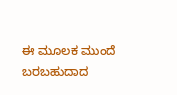ಈ ಮೂಲಕ ಮುಂದೆ ಬರಬಹುದಾದ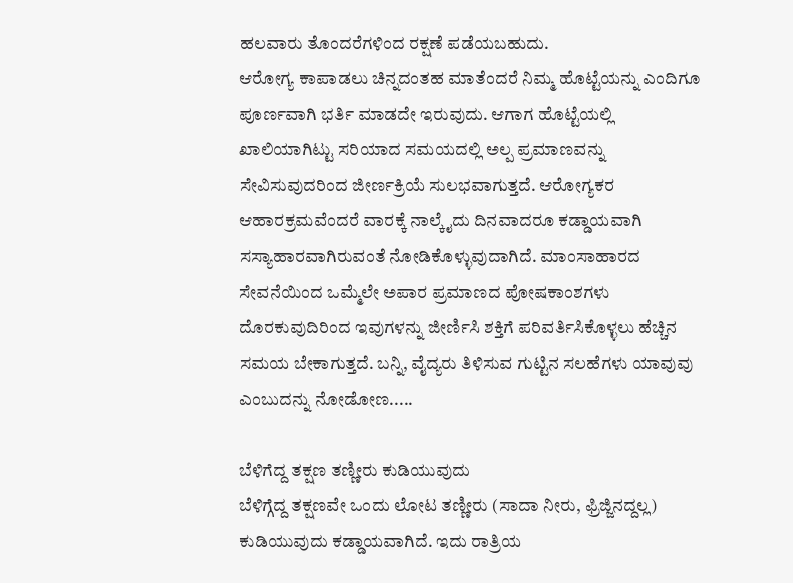ಹಲವಾರು ತೊಂದರೆಗಳಿಂದ ರಕ್ಷಣೆ ಪಡೆಯಬಹುದು.
ಆರೋಗ್ಯ ಕಾಪಾಡಲು ಚಿನ್ನದಂತಹ ಮಾತೆಂದರೆ ನಿಮ್ಮ ಹೊಟ್ಟೆಯನ್ನು ಎಂದಿಗೂ ಪೂರ್ಣವಾಗಿ ಭರ್ತಿ ಮಾಡದೇ ಇರುವುದು. ಆಗಾಗ ಹೊಟ್ಟೆಯಲ್ಲಿ ಖಾಲಿಯಾಗಿಟ್ಟು ಸರಿಯಾದ ಸಮಯದಲ್ಲಿ ಅಲ್ಪ ಪ್ರಮಾಣವನ್ನು ಸೇವಿಸುವುದರಿಂದ ಜೀರ್ಣಕ್ರಿಯೆ ಸುಲಭವಾಗುತ್ತದೆ. ಆರೋಗ್ಯಕರ ಆಹಾರಕ್ರಮವೆಂದರೆ ವಾರಕ್ಕೆ ನಾಲ್ಕೈದು ದಿನವಾದರೂ ಕಡ್ಡಾಯವಾಗಿ ಸಸ್ಯಾಹಾರವಾಗಿರುವಂತೆ ನೋಡಿಕೊಳ್ಳುವುದಾಗಿದೆ. ಮಾಂಸಾಹಾರದ ಸೇವನೆಯಿಂದ ಒಮ್ಮೆಲೇ ಅಪಾರ ಪ್ರಮಾಣದ ಪೋಷಕಾಂಶಗಳು ದೊರಕುವುದಿರಿಂದ ಇವುಗಳನ್ನು ಜೀರ್ಣಿಸಿ ಶಕ್ತಿಗೆ ಪರಿವರ್ತಿಸಿಕೊಳ್ಳಲು ಹೆಚ್ಚಿನ ಸಮಯ ಬೇಕಾಗುತ್ತದೆ. ಬನ್ನಿ, ವೈದ್ಯರು ತಿಳಿಸುವ ಗುಟ್ಟಿನ ಸಲಹೆಗಳು ಯಾವುವು ಎಂಬುದನ್ನು ನೋಡೋಣ.....

ಬೆಳಿಗೆದ್ದ ತಕ್ಷಣ ತಣ್ಣೀರು ಕುಡಿಯುವುದು
ಬೆಳಿಗ್ಗೆದ್ದ ತಕ್ಷಣವೇ ಒಂದು ಲೋಟ ತಣ್ಣೀರು (ಸಾದಾ ನೀರು, ಫ್ರಿಜ್ಜಿನದ್ದಲ್ಲ) ಕುಡಿಯುವುದು ಕಡ್ಡಾಯವಾಗಿದೆ. ಇದು ರಾತ್ರಿಯ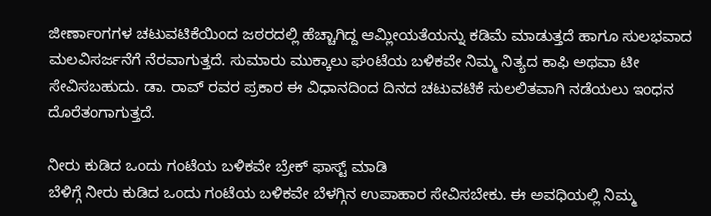ಜೀರ್ಣಾಂಗಗಳ ಚಟುವಟಿಕೆಯಿಂದ ಜಠರದಲ್ಲಿ ಹೆಚ್ಚಾಗಿದ್ದ ಆಮ್ಲೀಯತೆಯನ್ನು ಕಡಿಮೆ ಮಾಡುತ್ತದೆ ಹಾಗೂ ಸುಲಭವಾದ ಮಲವಿಸರ್ಜನೆಗೆ ನೆರವಾಗುತ್ತದೆ. ಸುಮಾರು ಮುಕ್ಕಾಲು ಘಂಟೆಯ ಬಳಿಕವೇ ನಿಮ್ಮ ನಿತ್ಯದ ಕಾಫಿ ಅಥವಾ ಟೀ ಸೇವಿಸಬಹುದು. ಡಾ. ರಾವ್ ರವರ ಪ್ರಕಾರ ಈ ವಿಧಾನದಿಂದ ದಿನದ ಚಟುವಟಿಕೆ ಸುಲಲಿತವಾಗಿ ನಡೆಯಲು ಇಂಧನ ದೊರೆತಂಗಾಗುತ್ತದೆ.

ನೀರು ಕುಡಿದ ಒಂದು ಗಂಟೆಯ ಬಳಿಕವೇ ಬ್ರೇಕ್ ಫಾಸ್ಟ್ ಮಾಡಿ
ಬೆಳಿಗ್ಗೆ ನೀರು ಕುಡಿದ ಒಂದು ಗಂಟೆಯ ಬಳಿಕವೇ ಬೆಳಗ್ಗಿನ ಉಪಾಹಾರ ಸೇವಿಸಬೇಕು. ಈ ಅವಧಿಯಲ್ಲಿ ನಿಮ್ಮ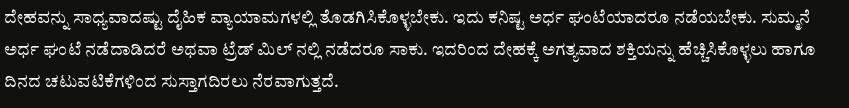ದೇಹವನ್ನು ಸಾಧ್ಯವಾದಷ್ಟು ದೈಹಿಕ ವ್ಯಾಯಾಮಗಳಲ್ಲಿ ತೊಡಗಿಸಿಕೊಳ್ಳಬೇಕು. ಇದು ಕನಿಷ್ಟ ಅರ್ಧ ಘಂಟೆಯಾದರೂ ನಡೆಯಬೇಕು. ಸುಮ್ಮನೆ ಅರ್ಧ ಘಂಟೆ ನಡೆದಾಡಿದರೆ ಅಥವಾ ಟ್ರೆಡ್ ಮಿಲ್ ನಲ್ಲಿ ನಡೆದರೂ ಸಾಕು. ಇದರಿಂದ ದೇಹಕ್ಕೆ ಅಗತ್ಯವಾದ ಶಕ್ತಿಯನ್ನು ಹೆಚ್ಚಿಸಿಕೊಳ್ಳಲು ಹಾಗೂ ದಿನದ ಚಟುವಟಿಕೆಗಳಿಂದ ಸುಸ್ತಾಗದಿರಲು ನೆರವಾಗುತ್ತದೆ.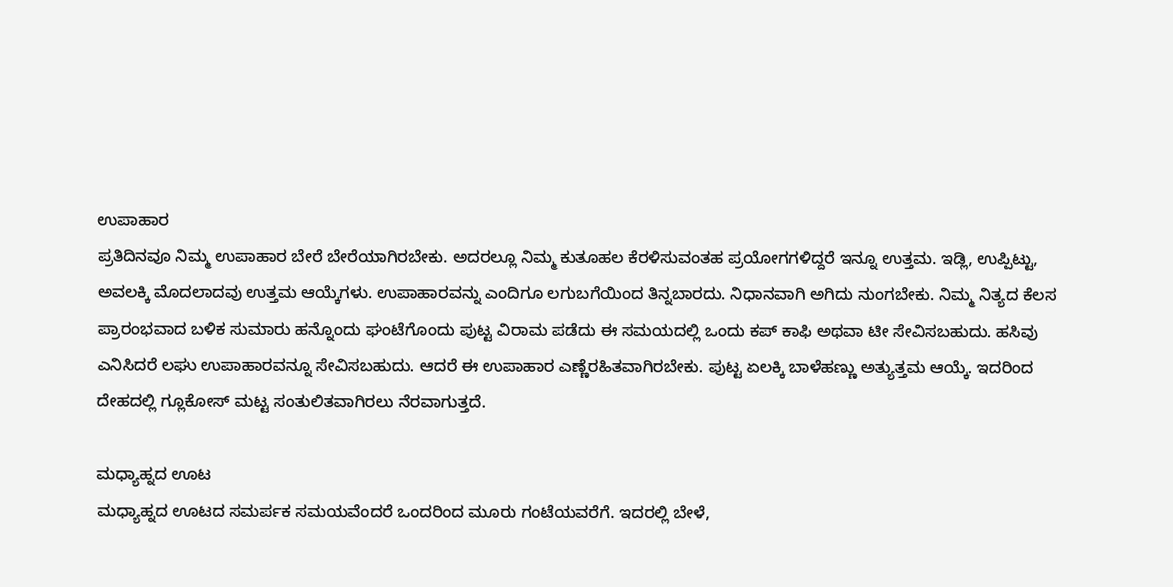ಉಪಾಹಾರ
ಪ್ರತಿದಿನವೂ ನಿಮ್ಮ ಉಪಾಹಾರ ಬೇರೆ ಬೇರೆಯಾಗಿರಬೇಕು. ಅದರಲ್ಲೂ ನಿಮ್ಮ ಕುತೂಹಲ ಕೆರಳಿಸುವಂತಹ ಪ್ರಯೋಗಗಳಿದ್ದರೆ ಇನ್ನೂ ಉತ್ತಮ. ಇಡ್ಲಿ, ಉಪ್ಪಿಟ್ಟು, ಅವಲಕ್ಕಿ ಮೊದಲಾದವು ಉತ್ತಮ ಆಯ್ಕೆಗಳು. ಉಪಾಹಾರವನ್ನು ಎಂದಿಗೂ ಲಗುಬಗೆಯಿಂದ ತಿನ್ನಬಾರದು. ನಿಧಾನವಾಗಿ ಅಗಿದು ನುಂಗಬೇಕು. ನಿಮ್ಮ ನಿತ್ಯದ ಕೆಲಸ ಪ್ರಾರಂಭವಾದ ಬಳಿಕ ಸುಮಾರು ಹನ್ನೊಂದು ಘಂಟೆಗೊಂದು ಪುಟ್ಟ ವಿರಾಮ ಪಡೆದು ಈ ಸಮಯದಲ್ಲಿ ಒಂದು ಕಪ್ ಕಾಫಿ ಅಥವಾ ಟೀ ಸೇವಿಸಬಹುದು. ಹಸಿವು ಎನಿಸಿದರೆ ಲಘು ಉಪಾಹಾರವನ್ನೂ ಸೇವಿಸಬಹುದು. ಆದರೆ ಈ ಉಪಾಹಾರ ಎಣ್ಣೆರಹಿತವಾಗಿರಬೇಕು. ಪುಟ್ಟ ಏಲಕ್ಕಿ ಬಾಳೆಹಣ್ಣು ಅತ್ಯುತ್ತಮ ಆಯ್ಕೆ. ಇದರಿಂದ ದೇಹದಲ್ಲಿ ಗ್ಲೂಕೋಸ್ ಮಟ್ಟ ಸಂತುಲಿತವಾಗಿರಲು ನೆರವಾಗುತ್ತದೆ.

ಮಧ್ಯಾಹ್ನದ ಊಟ
ಮಧ್ಯಾಹ್ನದ ಊಟದ ಸಮರ್ಪಕ ಸಮಯವೆಂದರೆ ಒಂದರಿಂದ ಮೂರು ಗಂಟೆಯವರೆಗೆ. ಇದರಲ್ಲಿ ಬೇಳೆ,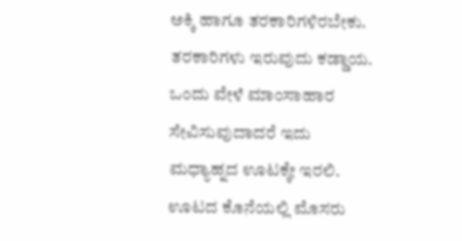ಅಕ್ಕಿ ಹಾಗೂ ತರಕಾರಿಗಳಿರಬೇಕು. ತರಕಾರಿಗಳು ಇರುವುದು ಕಡ್ಡಾಯ. ಒಂದು ವೇಳೆ ಮಾಂಸಾಹಾರ ಸೇವಿಸುವುದಾದರೆ ಇದು ಮಧ್ಯಾಹ್ನದ ಊಟಕ್ಕೇ ಇರಲಿ. ಊಟದ ಕೊನೆಯಲ್ಲಿ ಮೊಸರು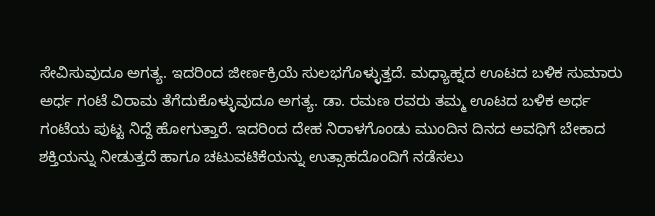ಸೇವಿಸುವುದೂ ಅಗತ್ಯ. ಇದರಿಂದ ಜೀರ್ಣಕ್ರಿಯೆ ಸುಲಭಗೊಳ್ಳುತ್ತದೆ. ಮಧ್ಯಾಹ್ನದ ಊಟದ ಬಳಿಕ ಸುಮಾರು ಅರ್ಧ ಗಂಟೆ ವಿರಾಮ ತೆಗೆದುಕೊಳ್ಳುವುದೂ ಅಗತ್ಯ. ಡಾ. ರಮಣ ರವರು ತಮ್ಮ ಊಟದ ಬಳಿಕ ಅರ್ಧ ಗಂಟೆಯ ಪುಟ್ಟ ನಿದ್ದೆ ಹೋಗುತ್ತಾರೆ. ಇದರಿಂದ ದೇಹ ನಿರಾಳಗೊಂಡು ಮುಂದಿನ ದಿನದ ಅವಧಿಗೆ ಬೇಕಾದ ಶಕ್ತಿಯನ್ನು ನೀಡುತ್ತದೆ ಹಾಗೂ ಚಟುವಟಿಕೆಯನ್ನು ಉತ್ಸಾಹದೊಂದಿಗೆ ನಡೆಸಲು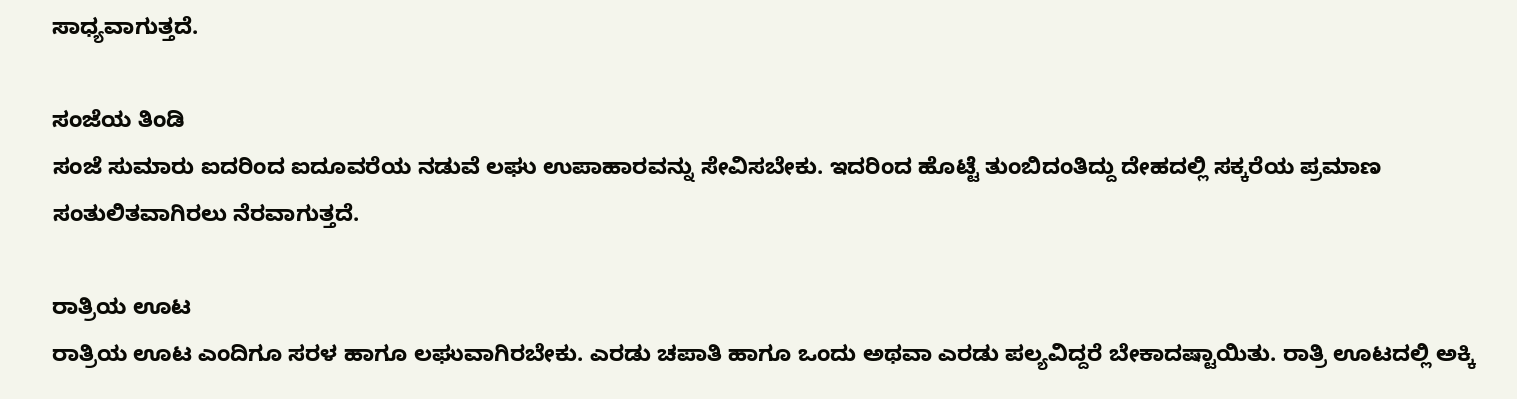ಸಾಧ್ಯವಾಗುತ್ತದೆ.

ಸಂಜೆಯ ತಿಂಡಿ
ಸಂಜೆ ಸುಮಾರು ಐದರಿಂದ ಐದೂವರೆಯ ನಡುವೆ ಲಘು ಉಪಾಹಾರವನ್ನು ಸೇವಿಸಬೇಕು. ಇದರಿಂದ ಹೊಟ್ಟೆ ತುಂಬಿದಂತಿದ್ದು ದೇಹದಲ್ಲಿ ಸಕ್ಕರೆಯ ಪ್ರಮಾಣ ಸಂತುಲಿತವಾಗಿರಲು ನೆರವಾಗುತ್ತದೆ.

ರಾತ್ರಿಯ ಊಟ
ರಾತ್ರಿಯ ಊಟ ಎಂದಿಗೂ ಸರಳ ಹಾಗೂ ಲಘುವಾಗಿರಬೇಕು. ಎರಡು ಚಪಾತಿ ಹಾಗೂ ಒಂದು ಅಥವಾ ಎರಡು ಪಲ್ಯವಿದ್ದರೆ ಬೇಕಾದಷ್ಟಾಯಿತು. ರಾತ್ರಿ ಊಟದಲ್ಲಿ ಅಕ್ಕಿ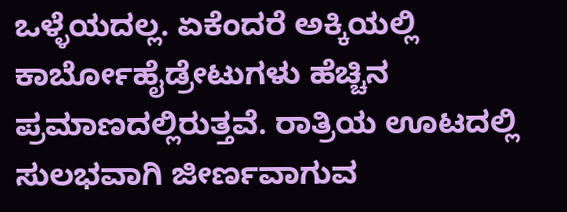ಒಳ್ಳೆಯದಲ್ಲ. ಏಕೆಂದರೆ ಅಕ್ಕಿಯಲ್ಲಿ ಕಾರ್ಬೋಹೈಡ್ರೇಟುಗಳು ಹೆಚ್ಚಿನ ಪ್ರಮಾಣದಲ್ಲಿರುತ್ತವೆ. ರಾತ್ರಿಯ ಊಟದಲ್ಲಿ ಸುಲಭವಾಗಿ ಜೀರ್ಣವಾಗುವ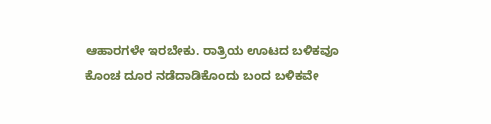ಆಹಾರಗಳೇ ಇರಬೇಕು. ರಾತ್ರಿಯ ಊಟದ ಬಳಿಕವೂ ಕೊಂಚ ದೂರ ನಡೆದಾಡಿಕೊಂದು ಬಂದ ಬಳಿಕವೇ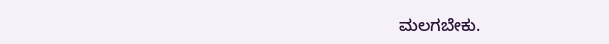ಮಲಗಬೇಕು.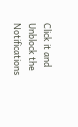Click it and Unblock the Notifications